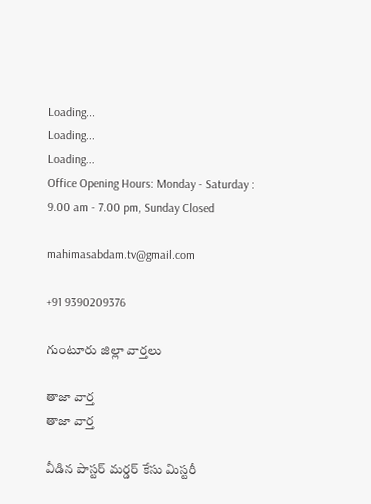Loading...
Loading...
Loading...
Office Opening Hours: Monday - Saturday : 9.00 am - 7.00 pm, Sunday Closed

mahimasabdam.tv@gmail.com

+91 9390209376

గుంటూరు జిల్లా వార్తలు

తాజా వార్త
తాజా వార్త

వీడిన పాస్టర్ మర్డర్ కేసు మిస్టరీ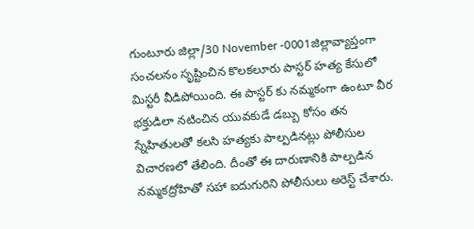గుంటూరు జిల్లా/30 November -0001జిల్లావ్యాప్తంగా సంచలనం సృష్టించిన కొలకలూరు పాస్టర్ హత్య కేసులో మిస్టరీ వీడిపోయింది. ఈ పాస్టర్ కు నమ్మకంగా ఉంటూ వీర భక్తుడిలా నటించిన యువకుడే డబ్బు కోసం తన స్నేహితులతో కలసి హత్యకు పాల్పడినట్లు పోలీసుల విచారణలో తేలింది. దీంతో ఈ దారుణానికి పాల్పడిన నమ్మకద్రోహితో సహా ఐదుగురిని పోలీసులు అరెస్ట్ చేశారు.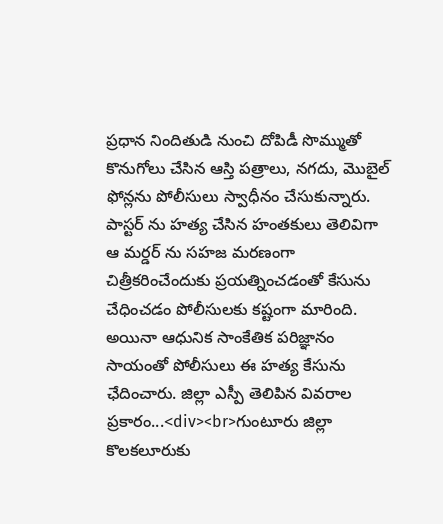ప్రధాన నిందితుడి నుంచి దోపిడీ సొమ్ముతో కొనుగోలు చేసిన ఆస్తి పత్రాలు, నగదు, మొబైల్ ఫోన్లను పోలీసులు స్వాధీనం చేసుకున్నారు. పాస్టర్ ను హత్య చేసిన హంతకులు తెలివిగా ఆ మర్డర్ ను సహజ మరణంగా చిత్రీకరించేందుకు ప్రయత్నించడంతో కేసును చేధించడం పోలీసులకు కష్టంగా మారింది. అయినా ఆధునిక సాంకేతిక పరిజ్ఞానం సాయంతో పోలీసులు ఈ హత్య కేసును ఛేదించారు. జిల్లా ఎస్పీ తెలిపిన వివరాల ప్రకారం...<div><br>గుంటూరు జిల్లా కొలకలూరుకు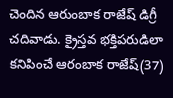చెందిన ఆరుంబాక రాజేష్‌ డిగ్రీ చదివాడు. క్రైస్తవ భక్తిపరుడిలా కనిపించే ఆరంబాక రాజేష్(37)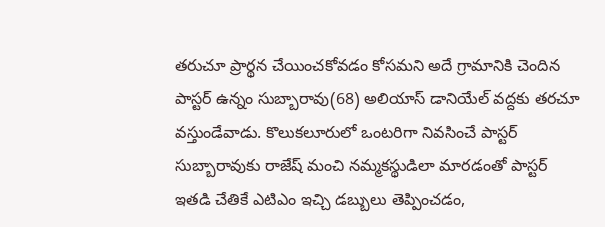తరుచూ ప్రార్థన చేయించకోవడం కోసమని అదే గ్రామానికి చెందిన పాస్టర్ ఉన్నం సుబ్బారావు(68) అలియాస్ డానియేల్ వద్దకు తరచూ వస్తుండేవాడు. కొలుకలూరులో ఒంటరిగా నివసించే పాస్టర్ సుబ్బారావుకు రాజేష్ మంచి నమ్మకస్థుడిలా మారడంతో పాస్టర్ ఇతడి చేతికే ఎటిఎం ఇచ్చి డబ్బులు తెప్పించడం,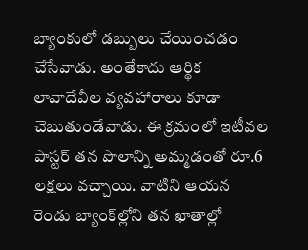బ్యాంకులో డబ్బులు చేయించడం చేసేవాడు. అంతేకాదు ఆర్థిక లావాదేవీల వ్యవహారాలు కూడా చెబుతుండేవాడు. ఈ క్రమంలో ఇటీవల పాస్టర్‌ తన పొలాన్ని అమ్మడంతో రూ.6 లక్షలు వచ్చాయి. వాటిని ఆయన రెండు బ్యాంక్‌ల్లోని తన ఖాతాల్లో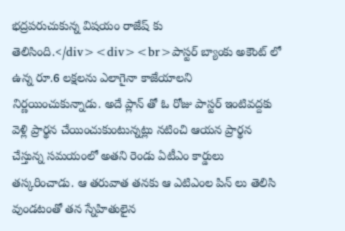భద్రపరుచుకున్న విషయం రాజేష్ కు తెలిసింది.</div><div><br>పాస్టర్ బ్యాంకు అకౌంట్ లో ఉన్న రూ.6 లక్షలను ఎలాగైనా కాజేయాలని నిర్ణయించుకున్నాడు. అదే ప్లాన్ తో ఓ రోజు పాస్టర్ ఇంటివద్దకు వెళ్లి ప్రార్థన చేయించుకుంటున్నట్లు నటించి ఆయన ప్రార్థన చేస్తున్న సమయంలో అతని రెండు ఏటీఎం కార్డులు తస్కరించాడు. ఆ తరువాత తనకు ఆ ఎటిఎంల పిన్ లు తెలిసి వుండటంతో తన స్నేహితులైన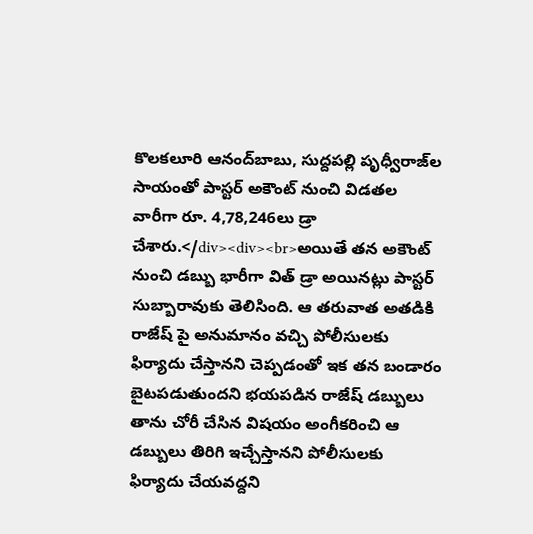కొలకలూరి ఆనంద్‌బాబు, సుద్దపల్లి పృధ్వీరాజ్‌ల సాయంతో పాస్టర్ అకౌంట్ నుంచి విడతల వారీగా రూ. 4,78,246లు డ్రా చేశారు.</div><div><br>అయితే తన అకౌంట్ నుంచి డబ్బు భారీగా విత్ డ్రా అయినట్లు పాస్టర్ సుబ్బారావుకు తెలిసింది. ఆ తరువాత అతడికి రాజేష్ పై అనుమానం వచ్చి పోలీసులకు ఫిర్యాదు చేస్తానని చెప్పడంతో ఇక తన బండారం బైటపడుతుందని భయపడిన రాజేష్ డబ్బులు తాను చోరీ చేసిన విషయం అంగీకరించి ఆ డబ్బులు తిరిగి ఇచ్చేస్తానని పోలీసులకు ఫిర్యాదు చేయవద్దని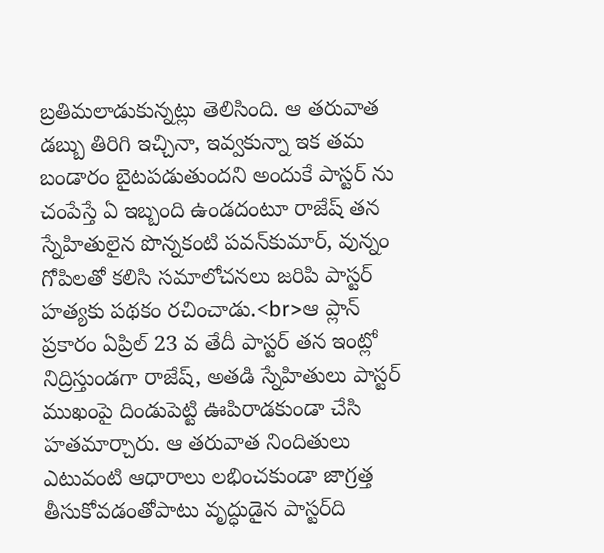బ్రతిమలాడుకున్నట్లు తెలిసింది. ఆ తరువాత డబ్బు తిరిగి ఇచ్చినా, ఇవ్వకున్నా ఇక తమ బండారం బైటపడుతుందని అందుకే పాస్టర్ ను చంపేస్తే ఏ ఇబ్బంది ఉండదంటూ రాజేష్‌ తన స్నేహితులైన పొన్నకంటి పవన్‌కుమార్‌, వున్నం గోపిలతో కలిసి సమాలోచనలు జరిపి పాస్టర్ హత్యకు పథకం రచించాడు.<br>ఆ ప్లాన్ ప్రకారం ఏప్రిల్ 23 వ తేదీ పాస్టర్ తన ఇంట్లో నిద్రిస్తుండగా రాజేష్, అతడి స్నేహితులు పాస్టర్ ముఖంపై దిండుపెట్టి ఊపిరాడకుండా చేసి హతమార్చారు. ఆ తరువాత నిందితులు ఎటువంటి ఆధారాలు లభించకుండా జాగ్రత్త తీసుకోవడంతోపాటు వృద్ధుడైన పాస్టర్‌ది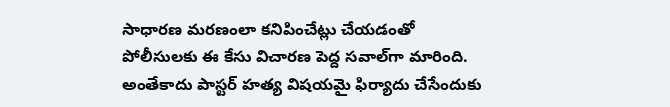సాధారణ మరణంలా కనిపించేట్లు చేయడంతో పోలీసులకు ఈ కేసు విచారణ పెద్ద సవాల్‌గా మారింది. అంతేకాదు పాస్టర్ హత్య విషయమై ఫిర్యాదు చేసేందుకు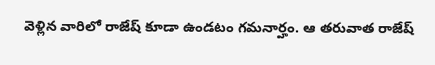వెళ్లిన వారిలో రాజేష్ కూడా ఉండటం గమనార్హం. ఆ తరువాత రాజేష్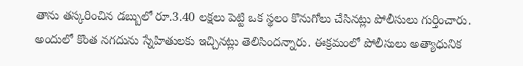తాను తస్కరించిన డబ్బులో రూ.3.40 లక్షలు పెట్టి ఒక స్థలం కొనుగోలు చేసినట్లు పోలీసులు గుర్తించారు. అందులో కొంత నగదును స్నేహితులకు ఇచ్చినట్లు తెలిసిందన్నారు. ఈక్రమంలో పోలీసులు అత్యాధునిక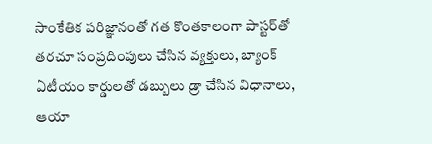సాంకేతిక పరిజ్ఞానంతో గత కొంతకాలంగా పాస్టర్‌తో తరచూ సంప్రదింపులు చేసిన వ్యక్తులు, బ్యాంక్‌ ఏటీయం కార్డులతో డబ్బులు డ్రా చేసిన విధానాలు, ఆయా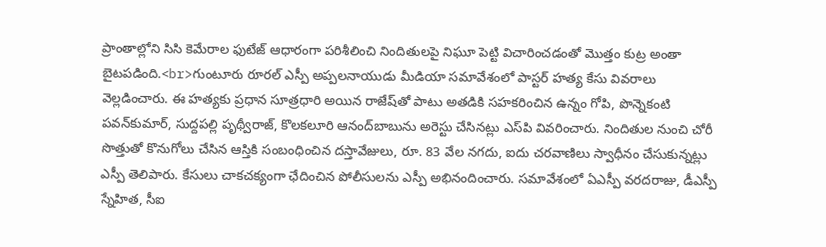ప్రాంతాల్లోని సిసి కెమేరాల ఫుటేజ్ ఆధారంగా పరిశీలించి నిందితులపై నిఘూ పెట్టి విచారించడంతో మొత్తం కుట్ర అంతా బైటపడింది.<br>గుంటూరు రూరల్ ఎస్పీ అప్పలనాయుడు మీడియా సమావేశంలో పాస్టర్ హత్య కేసు వివరాలు వెల్లడించారు. ఈ హత్యకు ప్రధాన సూత్రధారి అయిన రాజేష్‌తో పాటు అతడికి సహకరించిన ఉన్నం గోపి, పొన్నెకంటి పవన్‌కుమార్‌, సుద్దపల్లి పృథ్వీరాజ్‌, కొలకలూరి ఆనంద్‌బాబును అరెస్టు చేసినట్లు ఎస్‌పి వివరించారు. నిందితుల నుంచి చోరీ సొత్తుతో కొనుగోలు చేసిన ఆస్తికి సంబంధించిన దస్తావేజులు, రూ. 83 వేల నగదు, ఐదు చరవాణిలు స్వాధీనం చేసుకున్నట్లు ఎస్పీ తెలిపారు. కేసులు చాకచక్యంగా ఛేదించిన పోలీసులను ఎస్పీ అభినందించారు. సమావేశంలో ఏఎస్పీ వరదరాజు, డీఎస్పీ స్నేహిత, సీఐ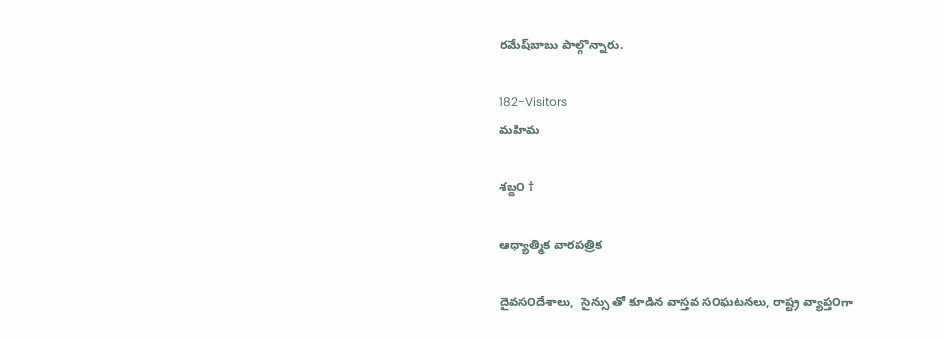రమేష్‌బాబు పాల్గొన్నారు.

182-Visitors
మహిమ

శబ్ద౦ †

ఆధ్యాత్మిక వారపత్రిక

దైవస౦దేశాలు,  సైన్సు తో కూడిన వాస్తవ స౦ఘటనలు, రాష్ట్ర వ్యాప్త౦గా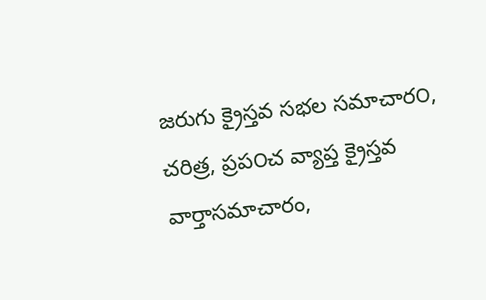జరుగు క్రైస్తవ సభల సమాచార౦, చరిత్ర, ప్రప౦చ వ్యాప్త క్రైస్తవ  వార్తాసమాచారం,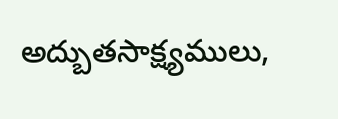అద్బుతసాక్ష్యములు,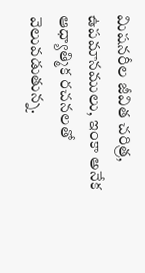మిషనరీల జీవిత చరిత్ర,  ఉపమానములు, ఇంకా అనేక ఆధ్యాత్మిక రచనలతో వెలువడుతున్న.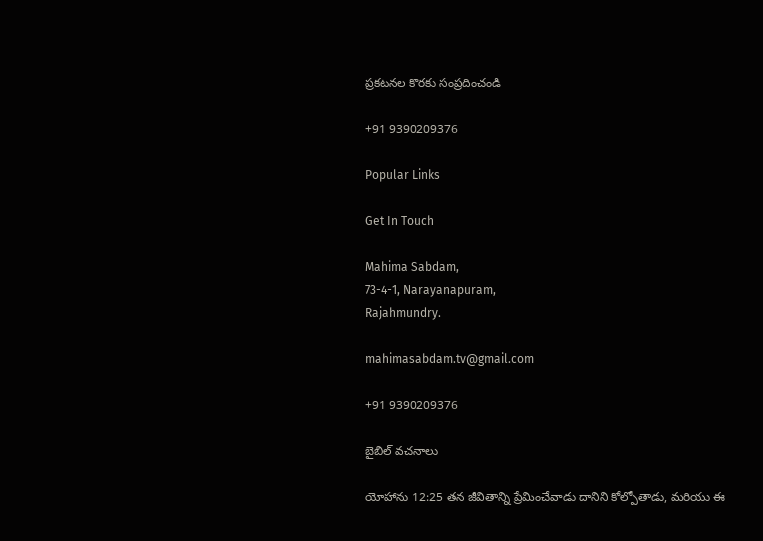ప్రకటనల కొరకు సంప్రదించండి

+91 9390209376

Popular Links

Get In Touch

Mahima Sabdam,
73-4-1, Narayanapuram,
Rajahmundry.

mahimasabdam.tv@gmail.com

+91 9390209376

బైబిల్ వచనాలు

యోహాను 12:25 తన జీవితాన్ని ప్రేమించేవాడు దానిని కోల్పోతాడు, మరియు ఈ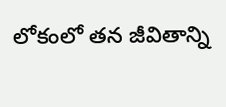లోకంలో తన జీవితాన్ని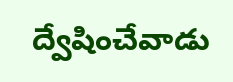ద్వేషించేవాడు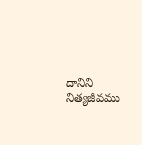దానిని నిత్యజీవము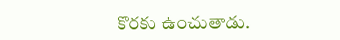కొరకు ఉంచుతాడు.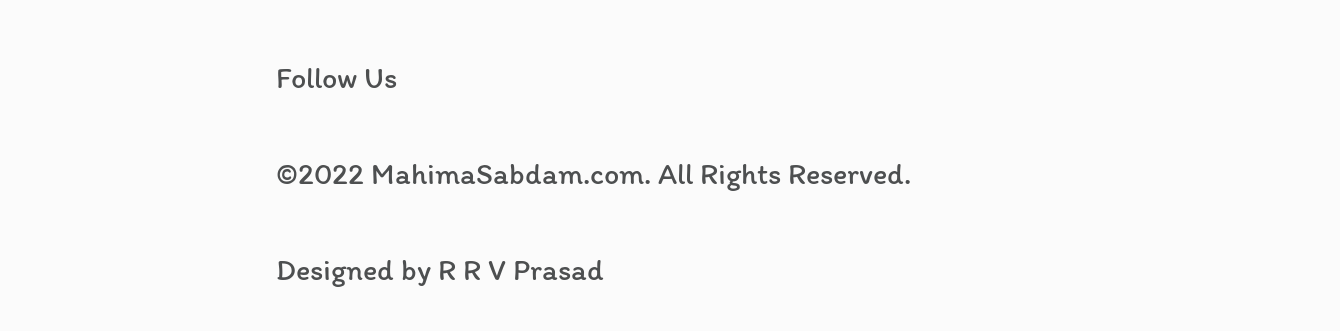Follow Us

©2022 MahimaSabdam.com. All Rights Reserved.

Designed by R R V Prasad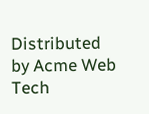Distributed by Acme Web Tech